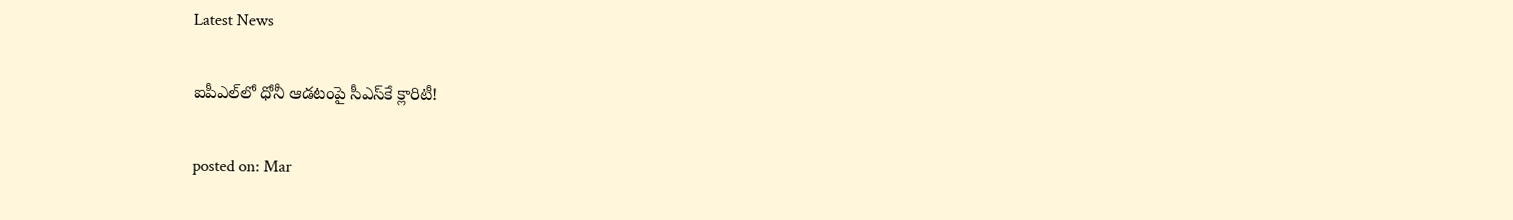Latest News

ఐపీఎల్‌లో ధోనీ ఆడటంపై సీఎస్‌కే క్లారిటీ!

posted on: Mar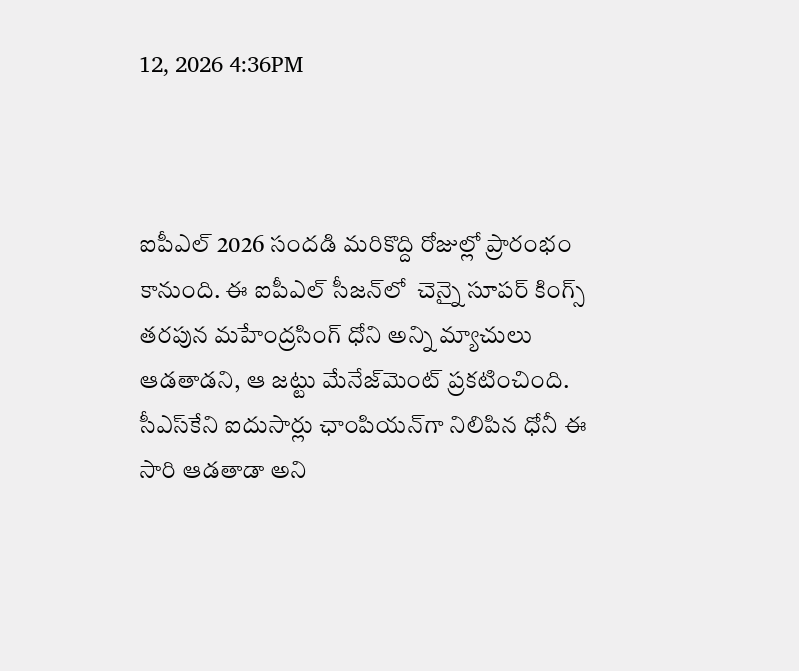12, 2026 4:36PM



ఐపీఎల్ 2026 సందడి మరికొద్ది రోజుల్లో ప్రారంభం కానుంది. ఈ ఐపీఎల్ సీజన్‌లో  చెన్నై సూపర్ కింగ్స్‌ తరపున మహేంద్రసింగ్ ధోని అన్ని మ్యాచులు ఆడతాడని, ఆ జట్టు మేనేజ్‌మెంట్ ప్రకటించింది. సీఎస్‌కేని ఐదుసార్లు ఛాంపియన్‌గా నిలిపిన ధోనీ ఈ సారి ఆడతాడా అని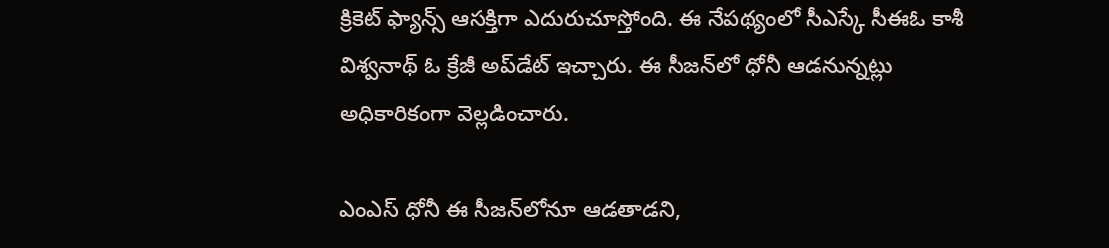క్రికెట్ ఫ్యాన్స్‌ ఆసక్తిగా ఎదురుచూస్తోంది. ఈ నేపథ్యంలో సీఎస్కే సీఈఓ కాశీ విశ్వనాథ్ ఓ క్రేజీ అప్‌డేట్ ఇచ్చారు. ఈ సీజన్‌లో ధోనీ ఆడనున్నట్లు అధికారికంగా వెల్లడించారు.

ఎంఎస్ ధోనీ ఈ సీజన్‌లోనూ ఆడతాడని,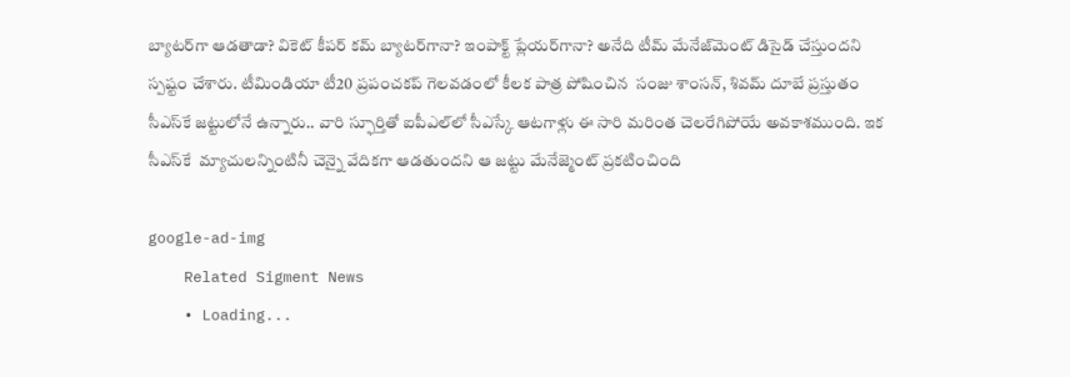బ్యాటర్‌గా ఆడతాడా? వికెట్ కీపర్‌ కమ్ బ్యాటర్‌గానా? ఇంపాక్ట్ ప్లేయర్‌గానా? అనేది టీమ్ మేనేజ్‌మెంట్ డిసైడ్ చేస్తుందని స్పష్టం చేశారు. టీమిండియా టీ20 ప్రపంచకప్ గెలవడంలో కీలక పాత్ర పోషించిన  సంజు శాంసన్, శివమ్ దూబే ప్రస్తుతం సీఎస్‌కే జట్టులోనే ఉన్నారు.. వారి స్ఫూర్తితో ఐపీఎల్‌లో సీఎస్కే ఆటగాళ్లు ఈ సారి మరింత చెలరేగిపోయే అవకాశముంది. ఇక సీఎస్‌కే  మ్యాచులన్నింటినీ చెన్నై వేదికగా ఆడతుందని ఆ జట్టు మేనేజ్మెంట్ ప్రకటించింది

google-ad-img
    Related Sigment News
    • Loading...